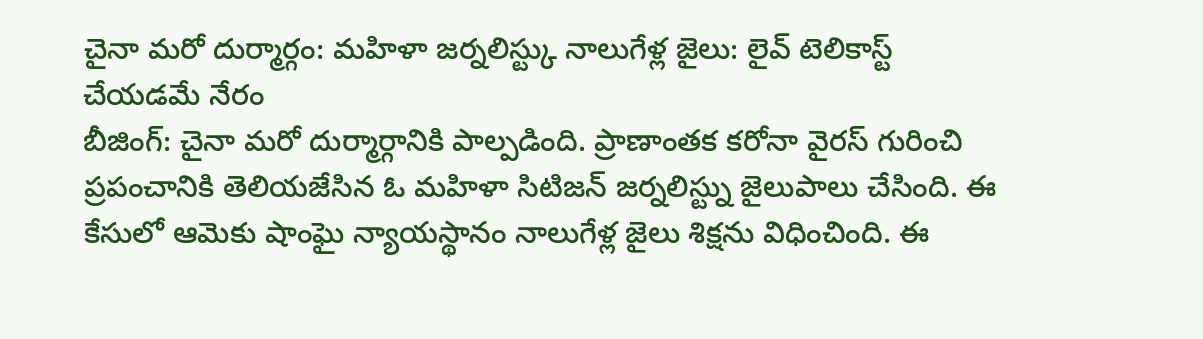చైనా మరో దుర్మార్గం: మహిళా జర్నలిస్ట్కు నాలుగేళ్ల జైలు: లైవ్ టెలికాస్ట్ చేయడమే నేరం
బీజింగ్: చైనా మరో దుర్మార్గానికి పాల్పడింది. ప్రాణాంతక కరోనా వైరస్ గురించి ప్రపంచానికి తెలియజేసిన ఓ మహిళా సిటిజన్ జర్నలిస్ట్ను జైలుపాలు చేసింది. ఈ కేసులో ఆమెకు షాంఘై న్యాయస్థానం నాలుగేళ్ల జైలు శిక్షను విధించింది. ఈ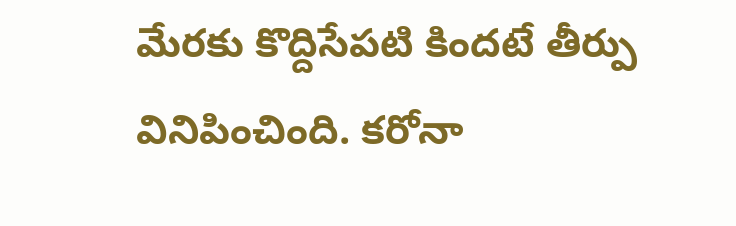మేరకు కొద్దిసేపటి కిందటే తీర్పు వినిపించింది. కరోనా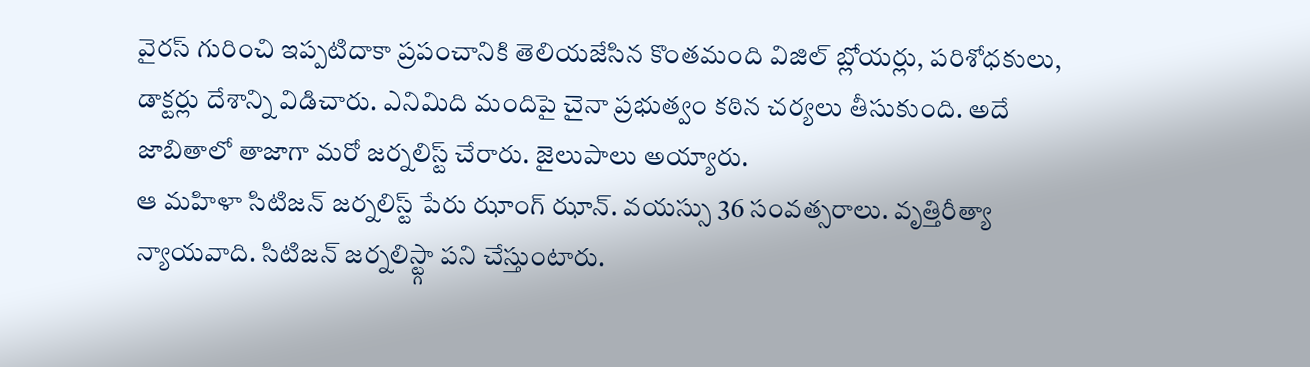వైరస్ గురించి ఇప్పటిదాకా ప్రపంచానికి తెలియజేసిన కొంతమంది విజిల్ బ్లోయర్లు, పరిశోధకులు, డాక్టర్లు దేశాన్ని విడిచారు. ఎనిమిది మందిపై చైనా ప్రభుత్వం కఠిన చర్యలు తీసుకుంది. అదే జాబితాలో తాజాగా మరో జర్నలిస్ట్ చేరారు. జైలుపాలు అయ్యారు.
ఆ మహిళా సిటిజన్ జర్నలిస్ట్ పేరు ఝాంగ్ ఝాన్. వయస్సు 36 సంవత్సరాలు. వృత్తిరీత్యా న్యాయవాది. సిటిజన్ జర్నలిస్ట్గా పని చేస్తుంటారు.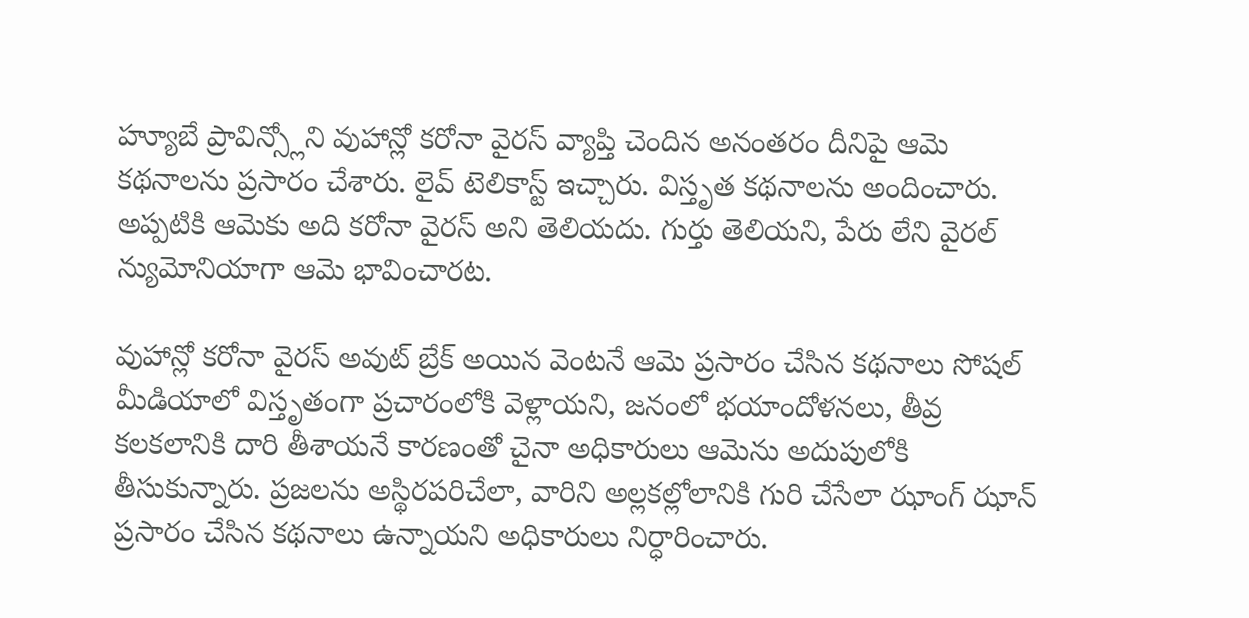హ్యూబే ప్రావిన్స్లోని వుహాన్లో కరోనా వైరస్ వ్యాప్తి చెందిన అనంతరం దీనిపై ఆమె కథనాలను ప్రసారం చేశారు. లైవ్ టెలికాస్ట్ ఇచ్చారు. విస్తృత కథనాలను అందించారు. అప్పటికి ఆమెకు అది కరోనా వైరస్ అని తెలియదు. గుర్తు తెలియని, పేరు లేని వైరల్ న్యుమోనియాగా ఆమె భావించారట.

వుహాన్లో కరోనా వైరస్ అవుట్ బ్రేక్ అయిన వెంటనే ఆమె ప్రసారం చేసిన కథనాలు సోషల్ మీడియాలో విస్తృతంగా ప్రచారంలోకి వెళ్లాయని, జనంలో భయాందోళనలు, తీవ్ర కలకలానికి దారి తీశాయనే కారణంతో చైనా అధికారులు ఆమెను అదుపులోకి తీసుకున్నారు. ప్రజలను అస్థిరపరిచేలా, వారిని అల్లకల్లోలానికి గురి చేసేలా ఝాంగ్ ఝాన్ ప్రసారం చేసిన కథనాలు ఉన్నాయని అధికారులు నిర్ధారించారు.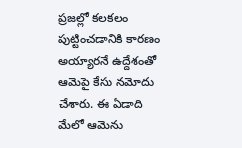ప్రజల్లో కలకలం పుట్టించడానికి కారణం అయ్యారనే ఉద్దేశంతో ఆమెపై కేసు నమోదు చేశారు. ఈ ఏడాది మేలో ఆమెను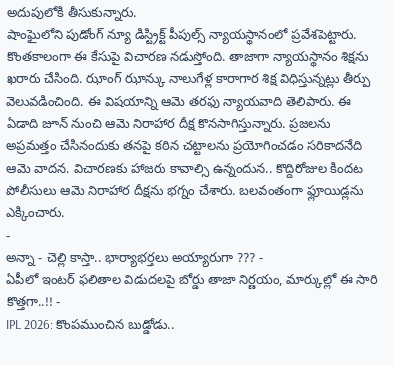అదుపులోకి తీసుకున్నారు.
షాంఘైలోని పుడోంగ్ న్యూ డిస్ట్రిక్ట్ పీపుల్స్ న్యాయస్థానంలో ప్రవేశపెట్టారు. కొంతకాలంగా ఈ కేసుపై విచారణ నడుస్తోంది. తాజాగా న్యాయస్థానం శిక్షను ఖరారు చేసింది. ఝాంగ్ ఝాన్కు నాలుగేళ్ల కారాగార శిక్ష విధిస్తున్నట్లు తీర్పు వెలువడించింది. ఈ విషయాన్ని ఆమె తరఫు న్యాయవాది తెలిపారు. ఈ ఏడాది జూన్ నుంచి ఆమె నిరాహార దీక్ష కొనసాగిస్తున్నారు. ప్రజలను అప్రమత్తం చేసినందుకు తనపై కఠిన చట్టాలను ప్రయోగించడం సరికాదనేది ఆమె వాదన. విచారణకు హాజరు కావాల్సి ఉన్నందున.. కొద్దిరోజుల కిందట పోలీసులు ఆమె నిరాహార దీక్షను భగ్నం చేశారు. బలవంతంగా ఫ్లూయిడ్లను ఎక్కించారు.
-
అన్నా - చెల్లి కాస్తా.. భార్యాభర్తలు అయ్యారుగా ??? -
ఏపీలో ఇంటర్ ఫలితాల విడుదలపై బోర్డు తాజా నిర్ణయం, మార్కుల్లో ఈ సారి కొత్తగా..!! -
IPL 2026: కొంపముంచిన బుడ్డోడు..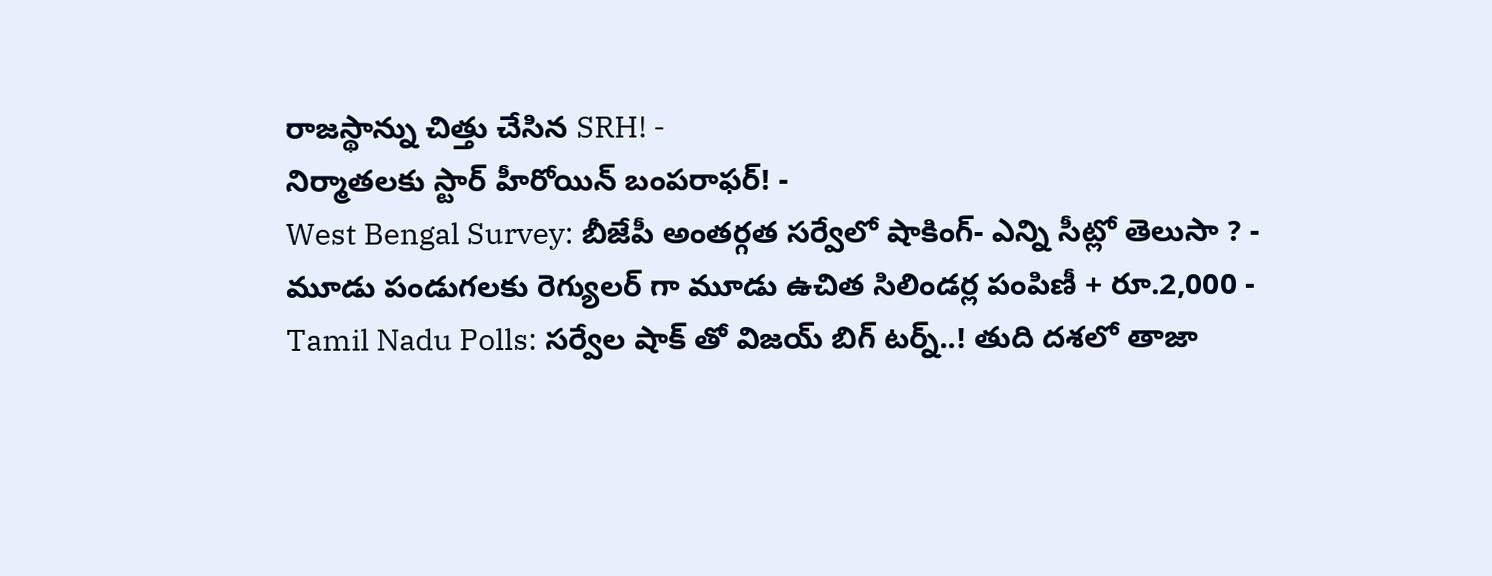రాజస్థాన్ను చిత్తు చేసిన SRH! -
నిర్మాతలకు స్టార్ హీరోయిన్ బంపరాఫర్! -
West Bengal Survey: బీజేపీ అంతర్గత సర్వేలో షాకింగ్- ఎన్ని సీట్లో తెలుసా ? -
మూడు పండుగలకు రెగ్యులర్ గా మూడు ఉచిత సిలిండర్ల పంపిణీ + రూ.2,000 -
Tamil Nadu Polls: సర్వేల షాక్ తో విజయ్ బిగ్ టర్న్..! తుది దశలో తాజా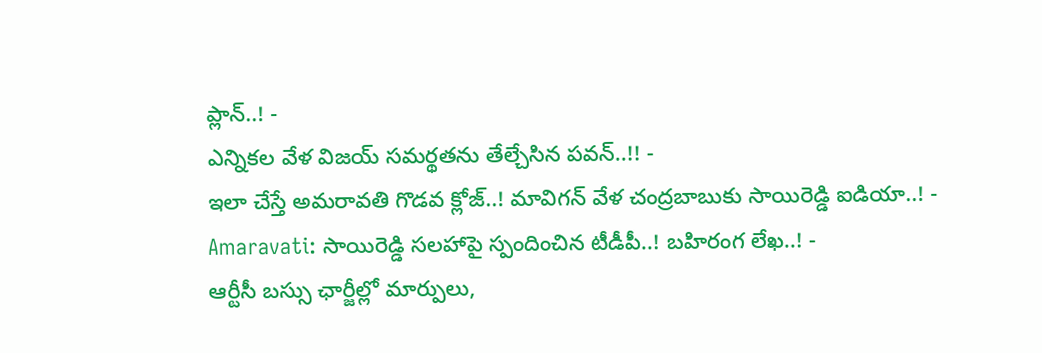ప్లాన్..! -
ఎన్నికల వేళ విజయ్ సమర్థతను తేల్చేసిన పవన్..!! -
ఇలా చేస్తే అమరావతి గొడవ క్లోజ్..! మావిగన్ వేళ చంద్రబాబుకు సాయిరెడ్డి ఐడియా..! -
Amaravati: సాయిరెడ్డి సలహాపై స్పందించిన టీడీపీ..! బహిరంగ లేఖ..! -
ఆర్టీసీ బస్సు ఛార్జీల్లో మార్పులు,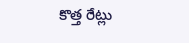కొత్త రేట్లు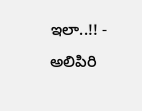ఇలా..!! -
అలిపిరి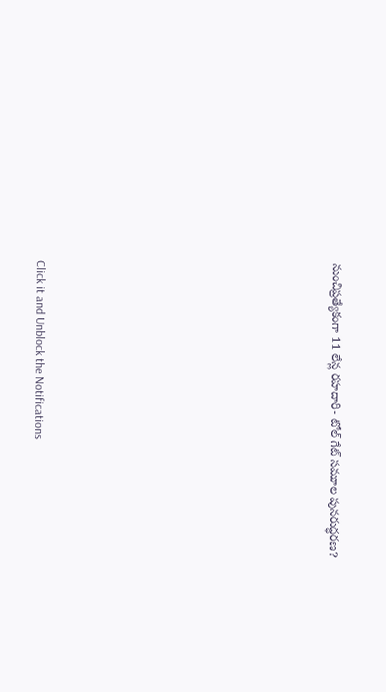నుంచిప్రత్యేకంగా 11 లేన్ల రహదారి- టోల్ గేట్ సమూల పునరుద్ధరణ?












Click it and Unblock the Notifications